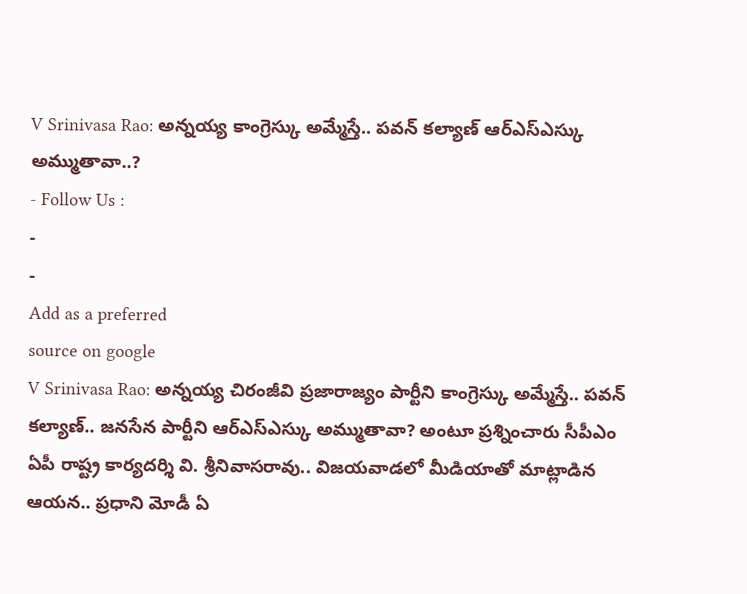V Srinivasa Rao: అన్నయ్య కాంగ్రెస్కు అమ్మేస్తే.. పవన్ కల్యాణ్ ఆర్ఎస్ఎస్కు అమ్ముతావా..?
- Follow Us :
-
-
Add as a preferred
source on google
V Srinivasa Rao: అన్నయ్య చిరంజీవి ప్రజారాజ్యం పార్టీని కాంగ్రెస్కు అమ్మేస్తే.. పవన్ కల్యాణ్.. జనసేన పార్టీని ఆర్ఎస్ఎస్కు అమ్ముతావా? అంటూ ప్రశ్నించారు సీపీఎం ఏపీ రాష్ట్ర కార్యదర్శి వి. శ్రీనివాసరావు.. విజయవాడలో మీడియాతో మాట్లాడిన ఆయన.. ప్రధాని మోడీ ఏ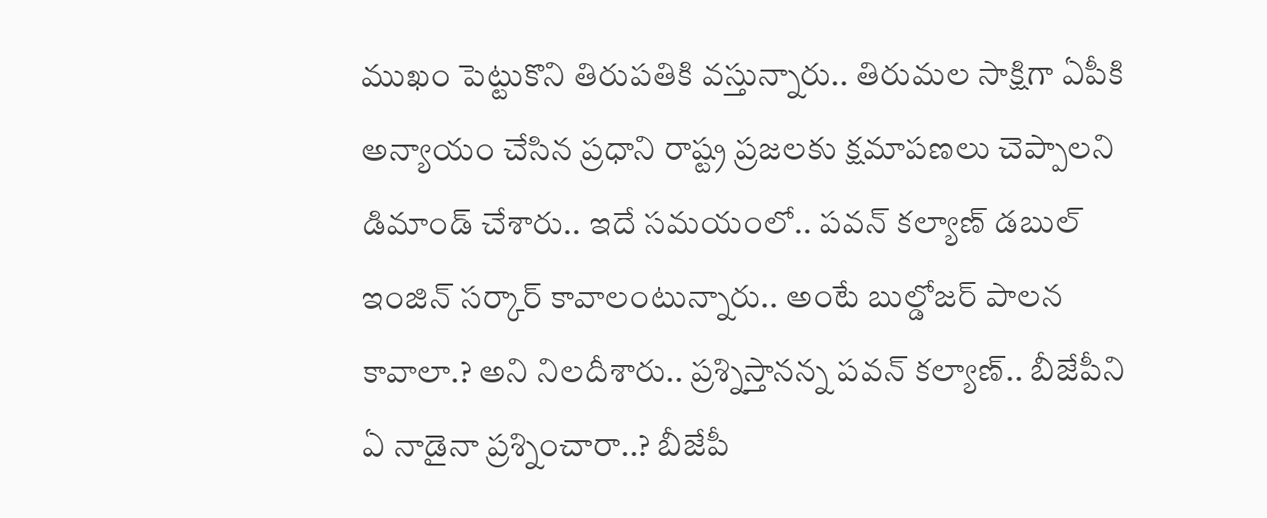ముఖం పెట్టుకొని తిరుపతికి వస్తున్నారు.. తిరుమల సాక్షిగా ఏపీకి అన్యాయం చేసిన ప్రధాని రాష్ట్ర ప్రజలకు క్షమాపణలు చెప్పాలని డిమాండ్ చేశారు.. ఇదే సమయంలో.. పవన్ కల్యాణ్ డబుల్ ఇంజిన్ సర్కార్ కావాలంటున్నారు.. అంటే బుల్డోజర్ పాలన కావాలా.? అని నిలదీశారు.. ప్రశ్నిస్తానన్న పవన్ కల్యాణ్.. బీజేపీని ఏ నాడైనా ప్రశ్నించారా..? బీజేపీ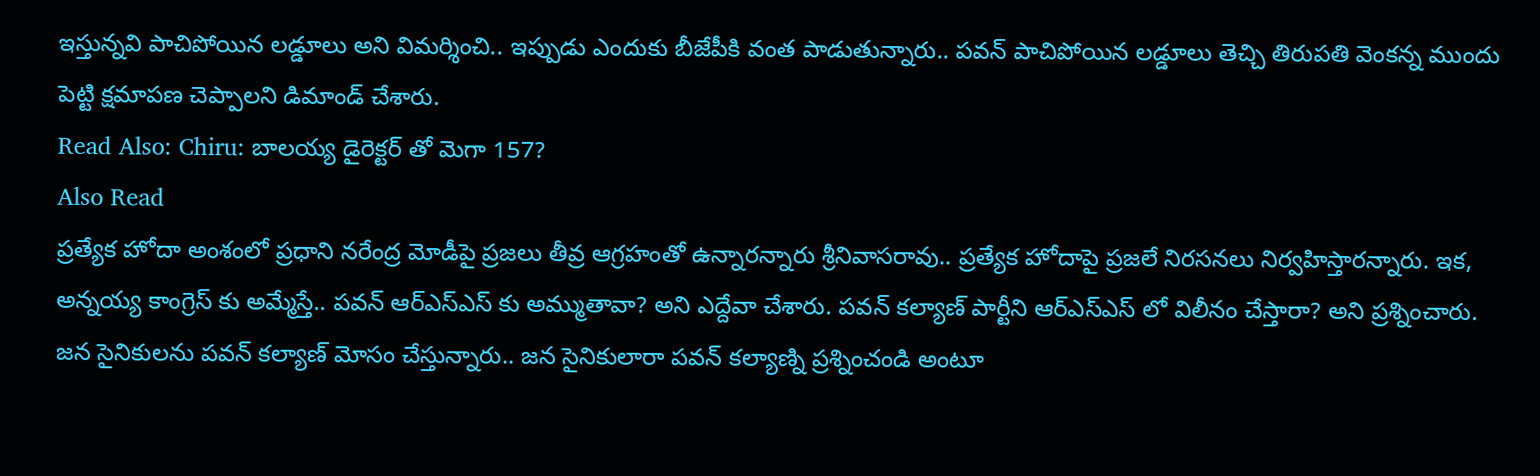ఇస్తున్నవి పాచిపోయిన లడ్డూలు అని విమర్శించి.. ఇప్పుడు ఎందుకు బీజేపీకి వంత పాడుతున్నారు.. పవన్ పాచిపోయిన లడ్డూలు తెచ్చి తిరుపతి వెంకన్న ముందు పెట్టి క్షమాపణ చెప్పాలని డిమాండ్ చేశారు.
Read Also: Chiru: బాలయ్య డైరెక్టర్ తో మెగా 157?
Also Read
ప్రత్యేక హోదా అంశంలో ప్రధాని నరేంద్ర మోడీపై ప్రజలు తీవ్ర ఆగ్రహంతో ఉన్నారన్నారు శ్రీనివాసరావు.. ప్రత్యేక హోదాపై ప్రజలే నిరసనలు నిర్వహిస్తారన్నారు. ఇక, అన్నయ్య కాంగ్రెస్ కు అమ్మేస్తే.. పవన్ ఆర్ఎస్ఎస్ కు అమ్ముతావా? అని ఎద్దేవా చేశారు. పవన్ కల్యాణ్ పార్టీని ఆర్ఎస్ఎస్ లో విలీనం చేస్తారా? అని ప్రశ్నించారు. జన సైనికులను పవన్ కల్యాణ్ మోసం చేస్తున్నారు.. జన సైనికులారా పవన్ కల్యాణ్ని ప్రశ్నించండి అంటూ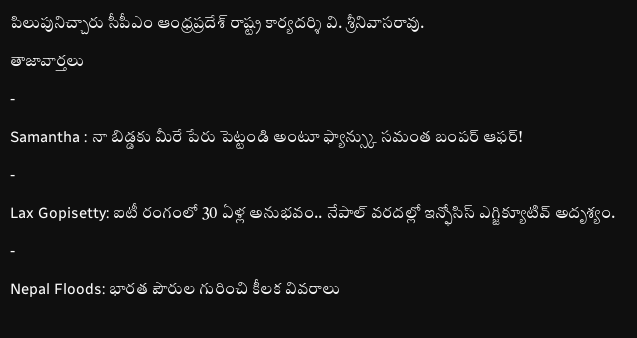పిలుపునిచ్చారు సీపీఎం ఆంధ్రప్రదేశ్ రాష్ట్ర కార్యదర్శి వి. శ్రీనివాసరావు.
తాజావార్తలు
-
Samantha : నా బిడ్డకు మీరే పేరు పెట్టండి అంటూ ఫ్యాన్స్కు సమంత బంపర్ ఆఫర్!
-
Lax Gopisetty: ఐటీ రంగంలో 30 ఏళ్ల అనుభవం.. నేపాల్ వరదల్లో ఇన్ఫోసిస్ ఎగ్జిక్యూటివ్ అదృశ్యం.
-
Nepal Floods: భారత పౌరుల గురించి కీలక వివరాలు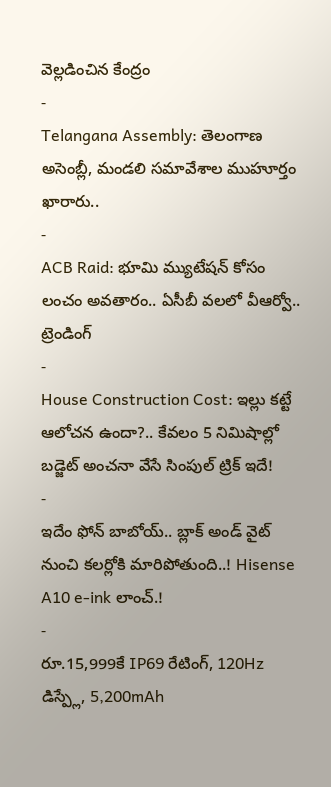వెల్లడించిన కేంద్రం
-
Telangana Assembly: తెలంగాణ అసెంబ్లీ, మండలి సమావేశాల ముహూర్తం ఖారారు..
-
ACB Raid: భూమి మ్యుటేషన్ కోసం లంచం అవతారం.. ఏసీబీ వలలో వీఆర్వో..
ట్రెండింగ్
-
House Construction Cost: ఇల్లు కట్టే ఆలోచన ఉందా?.. కేవలం 5 నిమిషాల్లో బడ్జెట్ అంచనా వేసే సింపుల్ ట్రిక్ ఇదే!
-
ఇదేం ఫోన్ బాబోయ్.. బ్లాక్ అండ్ వైట్ నుంచి కలర్లోకి మారిపోతుంది..! Hisense A10 e-ink లాంచ్.!
-
రూ.15,999కే IP69 రేటింగ్, 120Hz డిస్ప్లే, 5,200mAh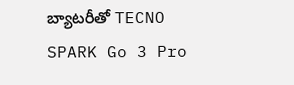బ్యాటరీతో TECNO SPARK Go 3 Pro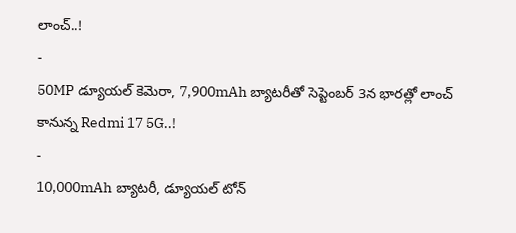లాంచ్..!
-
50MP డ్యూయల్ కెమెరా, 7,900mAh బ్యాటరీతో సెప్టెంబర్ 3న భారత్లో లాంచ్ కానున్న Redmi 17 5G..!
-
10,000mAh బ్యాటరీ, డ్యూయల్ టోన్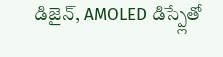డిజైన్, AMOLED డిస్ప్లేతో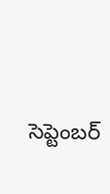సెప్టెంబర్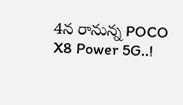4న రానున్న POCO X8 Power 5G..!